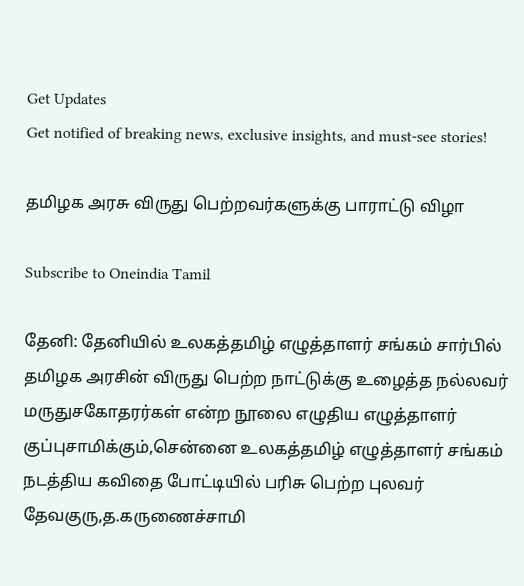Get Updates
Get notified of breaking news, exclusive insights, and must-see stories!

தமிழக அரசு விருது பெற்றவர்களுக்கு பாராட்டு விழா

Subscribe to Oneindia Tamil

தேனி: தேனியில் உலகத்தமிழ் எழுத்தாளர் சங்கம் சார்பில் தமிழக அரசின் விருது பெற்ற நாட்டுக்கு உழைத்த நல்லவர் மருதுசகோதரர்கள் என்ற நூலை எழுதிய எழுத்தாளர் குப்புசாமிக்கும்,சென்னை உலகத்தமிழ் எழுத்தாளர் சங்கம் நடத்திய கவிதை போட்டியில் பரிசு பெற்ற புலவர் தேவகுரு,த.கருணைச்சாமி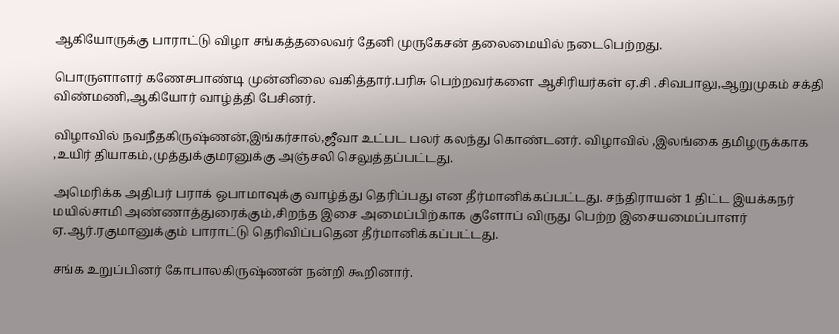ஆகியோருக்கு பாராட்டு விழா சங்கத்தலைவர் தேனி முருகேசன் தலைமையில் நடைபெற்றது.

பொருளாளர் கணேசபாண்டி முன்னிலை வகித்தார்.பரிசு பெற்றவர்களை ஆசிரியர்கள் ஏ.சி .சிவபாலு,ஆறுமுகம் சக்தி விண்மணி,ஆகியோர் வாழ்த்தி பேசினர்.

விழாவில் நவநீதகிருஷ்ணன்,இங்கர்சால்,ஜீவா உட்பட பலர் கலந்து கொண்டனர். விழாவில் ,இலங்கை தமிழருக்காக ,உயிர் தியாகம்,முத்துக்குமரனுக்கு அஞ்சலி செலுத்தப்பட்டது.

அமெரிக்க அதிபர் பராக் ஒபாமாவுக்கு வாழ்த்து தெரிப்பது என தீர்மானிக்கப்பட்டது. சந்திராயன் 1 திட்ட இயக்கநர் மயில்சாமி அண்ணாத்துரைக்கும்,சிறந்த இசை அமைப்பிற்காக குளோப் விருது பெற்ற இசையமைப்பாளர் ஏ.ஆர்.ரகுமானுக்கும் பாராட்டு தெரிவிப்பதென தீர்மானிக்கப்பட்டது.

சங்க உறுப்பினர் கோபாலகிருஷ்ணன் நன்றி கூறினார்.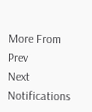More From
Prev
Next
Notifications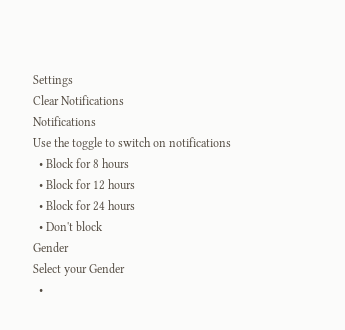Settings
Clear Notifications
Notifications
Use the toggle to switch on notifications
  • Block for 8 hours
  • Block for 12 hours
  • Block for 24 hours
  • Don't block
Gender
Select your Gender
  •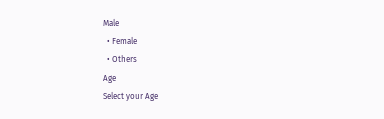Male
  • Female
  • Others
Age
Select your Age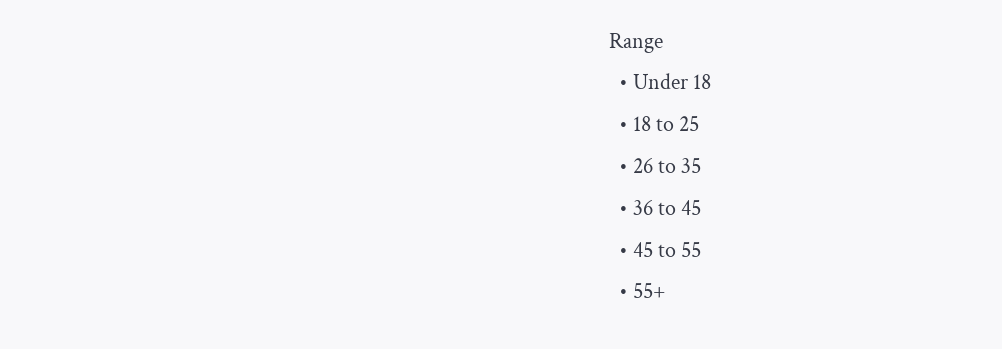Range
  • Under 18
  • 18 to 25
  • 26 to 35
  • 36 to 45
  • 45 to 55
  • 55+